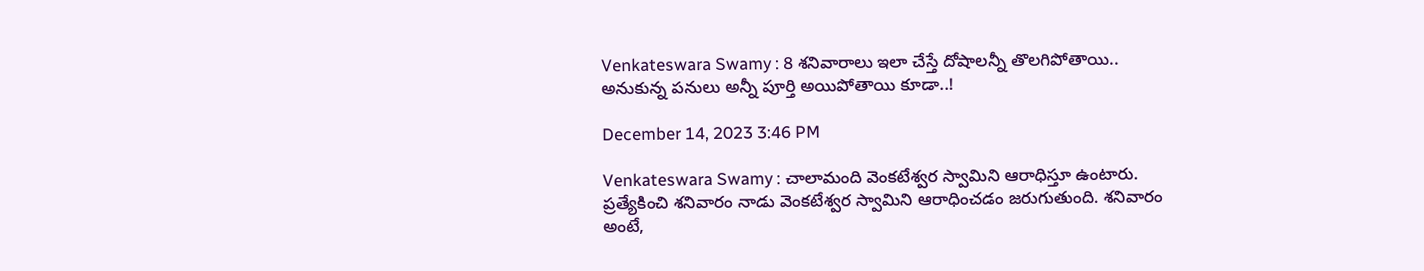Venkateswara Swamy : 8 శనివారాలు ఇలా చేస్తే దోషాలన్నీ తొలగిపోతాయి.. అనుకున్న పనులు అన్నీ పూర్తి అయిపోతాయి కూడా..!

December 14, 2023 3:46 PM

Venkateswara Swamy : చాలామంది వెంకటేశ్వర స్వామిని ఆరాధిస్తూ ఉంటారు. ప్రత్యేకించి శనివారం నాడు వెంకటేశ్వర స్వామిని ఆరాధించడం జరుగుతుంది. శనివారం అంటే,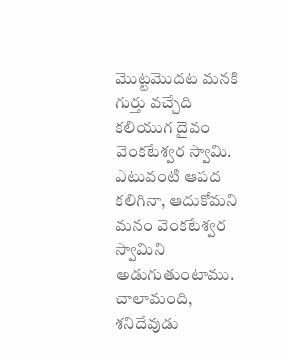మొట్టమొదట మనకి గుర్తు వచ్చేది కలియుగ దైవం వెంకటేశ్వర స్వామి. ఎటువంటి ఆపద కలిగినా, ఆదుకోమని మనం వెంకటేశ్వర స్వామిని అడుగుతుంటాము. చాలామంది, శనిదేవుడు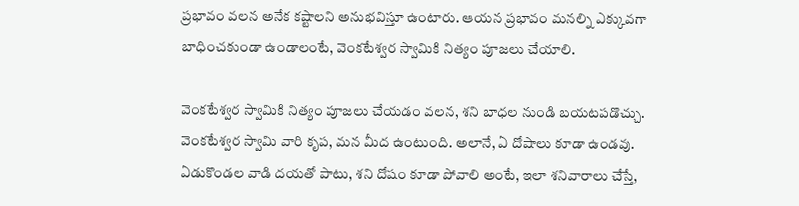ప్రభావం వలన అనేక కష్టాలని అనుభవిస్తూ ఉంటారు. ఆయన ప్రభావం మనల్ని ఎక్కువగా బాధించకుండా ఉండాలంటే, వెంకటేశ్వర స్వామికి నిత్యం పూజలు చేయాలి.

వెంకటేశ్వర స్వామికి నిత్యం పూజలు చేయడం వలన, శని బాధల నుండి బయటపడొచ్చు. వెంకటేశ్వర స్వామి వారి కృప, మన మీద ఉంటుంది. అలానే, ఏ దోషాలు కూడా ఉండవు. ఏడుకొండల వాడి దయతో పాటు, శని దోషం కూడా పోవాలి అంటే, ఇలా శనివారాలు చేస్తే,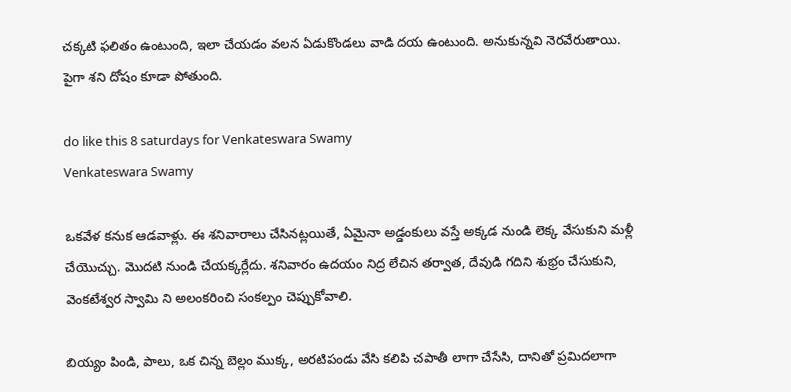చక్కటి ఫలితం ఉంటుంది, ఇలా చేయడం వలన ఏడుకొండలు వాడి దయ ఉంటుంది. అనుకున్నవి నెరవేరుతాయి. పైగా శని దోషం కూడా పోతుంది.

do like this 8 saturdays for Venkateswara Swamy
Venkateswara Swamy

ఒకవేళ కనుక ఆడవాళ్లు. ఈ శనివారాలు చేసినట్లయితే, ఏమైనా అడ్డంకులు వస్తే అక్కడ నుండి లెక్క వేసుకుని మళ్లీ చేయొచ్చు. మొదటి నుండి చేయక్కర్లేదు. శనివారం ఉదయం నిద్ర లేచిన తర్వాత, దేవుడి గదిని శుభ్రం చేసుకుని, వెంకటేశ్వర స్వామి ని అలంకరించి సంకల్పం చెప్పుకోవాలి.

బియ్యం పిండి, పాలు, ఒక చిన్న బెల్లం ముక్క, అరటిపండు వేసి కలిపి చపాతీ లాగా చేసేసి, దానితో ప్రమిదలాగా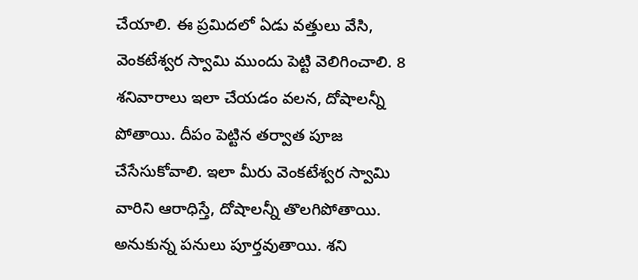చేయాలి. ఈ ప్రమిదలో ఏడు వత్తులు వేసి, వెంకటేశ్వర స్వామి ముందు పెట్టి వెలిగించాలి. 8 శనివారాలు ఇలా చేయడం వలన, దోషాలన్నీ పోతాయి. దీపం పెట్టిన తర్వాత పూజ చేసేసుకోవాలి. ఇలా మీరు వెంకటేశ్వర స్వామి వారిని ఆరాధిస్తే, దోషాలన్నీ తొలగిపోతాయి. అనుకున్న పనులు పూర్తవుతాయి. శని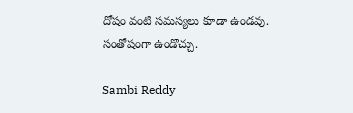దోషం వంటి సమస్యలు కూడా ఉండవు. సంతోషంగా ఉండొచ్చు.

Sambi Reddy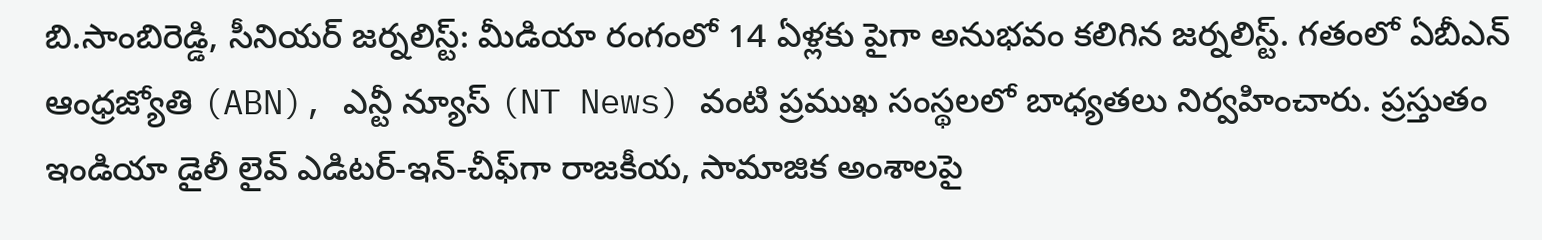బి.సాంబిరెడ్డి, సీనియర్ జర్నలిస్ట్: మీడియా రంగంలో 14 ఏళ్లకు పైగా అనుభవం కలిగిన జర్నలిస్ట్. గతంలో ఏబీఎన్ ఆంధ్ర‌జ్యోతి (ABN), ఎన్టీ న్యూస్ (NT News) వంటి ప్రముఖ సంస్థలలో బాధ్యతలు నిర్వహించారు. ప్రస్తుతం ఇండియా డైలీ లైవ్ ఎడిటర్-ఇన్-చీఫ్‌గా రాజకీయ, సామాజిక అంశాలపై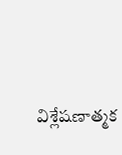విశ్లేషణాత్మక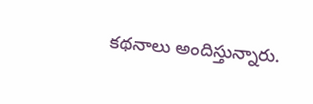కథనాలు అందిస్తున్నారు.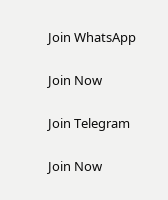Join WhatsApp

Join Now

Join Telegram

Join Now